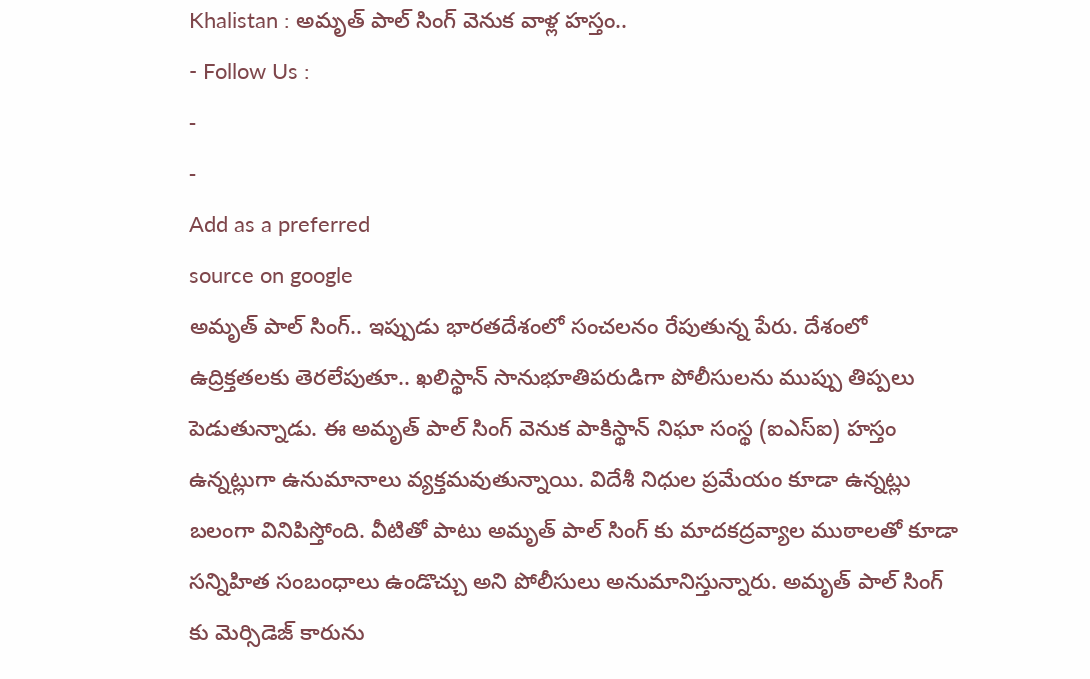Khalistan : అమృత్ పాల్ సింగ్ వెనుక వాళ్ల హస్తం..
- Follow Us :
-
-
Add as a preferred
source on google
అమృత్ పాల్ సింగ్.. ఇప్పుడు భారతదేశంలో సంచలనం రేపుతున్న పేరు. దేశంలో ఉద్రిక్తతలకు తెరలేపుతూ.. ఖలిస్థాన్ సానుభూతిపరుడిగా పోలీసులను ముప్పు తిప్పలు పెడుతున్నాడు. ఈ అమృత్ పాల్ సింగ్ వెనుక పాకిస్థాన్ నిఘా సంస్థ (ఐఎస్ఐ) హస్తం ఉన్నట్లుగా ఉనుమానాలు వ్యక్తమవుతున్నాయి. విదేశీ నిధుల ప్రమేయం కూడా ఉన్నట్లు బలంగా వినిపిస్తోంది. వీటితో పాటు అమృత్ పాల్ సింగ్ కు మాదకద్రవ్యాల ముఠాలతో కూడా సన్నిహిత సంబంధాలు ఉండొచ్చు అని పోలీసులు అనుమానిస్తున్నారు. అమృత్ పాల్ సింగ్ కు మెర్సిడెజ్ కారును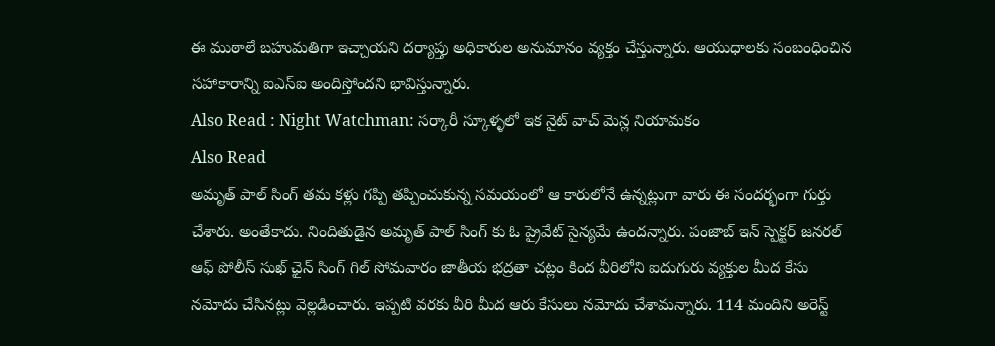ఈ ముఠాలే బహుమతిగా ఇచ్చాయని దర్యాప్తు అధికారుల అనుమానం వ్యక్తం చేస్తున్నారు. ఆయుధాలకు సంబంధించిన సహాకారాన్ని ఐఎస్ఐ అందిస్తోందని భావిస్తున్నారు.
Also Read : Night Watchman: సర్కారీ స్కూళ్ళలో ఇక నైట్ వాచ్ మెన్ల నియామకం
Also Read
అమృత్ పాల్ సింగ్ తమ కళ్లు గప్పి తప్పించుకున్న సమయంలో ఆ కారులోనే ఉన్నట్లుగా వారు ఈ సందర్భంగా గుర్తు చేశారు. అంతేకాదు. నిందితుడైన అమృత్ పాల్ సింగ్ కు ఓ ప్రైవేట్ సైన్యమే ఉందన్నారు. పంజాబ్ ఇన్ స్పెక్టర్ జనరల్ ఆఫ్ పోలీస్ సుఖ్ ఛైన్ సింగ్ గిల్ సోమవారం జాతీయ భద్రతా చట్లం కింద వీరిలోని ఐదుగురు వ్యక్తుల మీద కేసు నమోదు చేసినట్లు వెల్లడించారు. ఇప్పటి వరకు వీరి మీద ఆరు కేసులు నమోదు చేశామన్నారు. 114 మందిని అరెస్ట్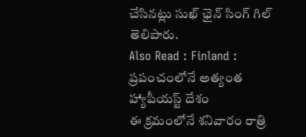చేసినట్లు సుఖ్ ఛైన్ సింగ్ గిల్ తెలిపారు.
Also Read : Finland : ప్రపంచంలోనే అత్యంత హ్యాపీయస్ట్ దేశం
ఈ క్రమంలోనే శనివారం రాత్రి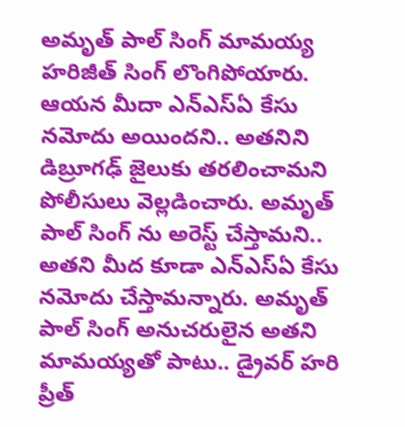అమృత్ పాల్ సింగ్ మామయ్య హరిజీత్ సింగ్ లొంగిపోయారు. ఆయన మీదా ఎన్ఎస్ఏ కేసు నమోదు అయిందని.. అతనిని డిబ్రూగఢ్ జైలుకు తరలించామని పోలీసులు వెల్లడించారు. అమృత్ పాల్ సింగ్ ను అరెస్ట్ చేస్తామని.. అతని మీద కూడా ఎన్ఎస్ఏ కేసు నమోదు చేస్తామన్నారు. అమృత్ పాల్ సింగ్ అనుచరులైన అతని మామయ్యతో పాటు.. డ్రైవర్ హరి ప్రీత్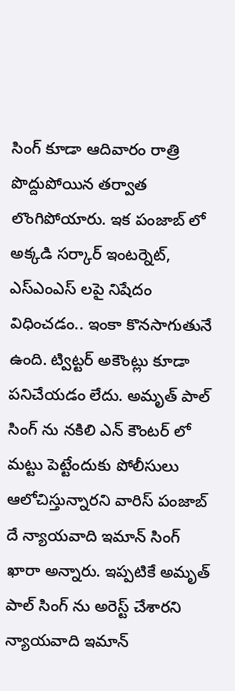సింగ్ కూడా ఆదివారం రాత్రి పొద్దుపోయిన తర్వాత లొంగిపోయారు. ఇక పంజాబ్ లో అక్కడి సర్కార్ ఇంటర్నెట్, ఎస్ఎంఎస్ లపై నిషేదం విధించడం.. ఇంకా కొనసాగుతునే ఉంది. ట్విట్టర్ అకౌంట్లు కూడా పనిచేయడం లేదు. అమృత్ పాల్ సింగ్ ను నకిలి ఎన్ కౌంటర్ లో మట్టు పెట్టేందుకు పోలీసులు ఆలోచిస్తున్నారని వారిస్ పంజాబ్ దే న్యాయవాది ఇమాన్ సింగ్ ఖారా అన్నారు. ఇప్పటికే అమృత్ పాల్ సింగ్ ను అరెస్ట్ చేశారని న్యాయవాది ఇమాన్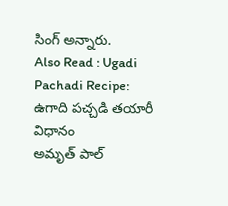సింగ్ అన్నారు.
Also Read : Ugadi Pachadi Recipe: ఉగాది పచ్చడి తయారీ విధానం
అమృత్ పాల్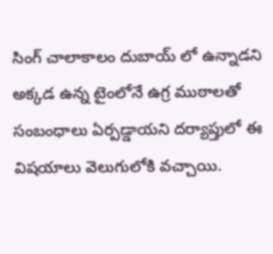సింగ్ చాలాకాలం దుబాయ్ లో ఉన్నాడని అక్కడ ఉన్న టైంలోనే ఉగ్ర ముఠాలతో సంబంధాలు ఏర్పడ్డాయని దర్యాప్తులో ఈ విషయాలు వెలుగులోకి వచ్చాయి.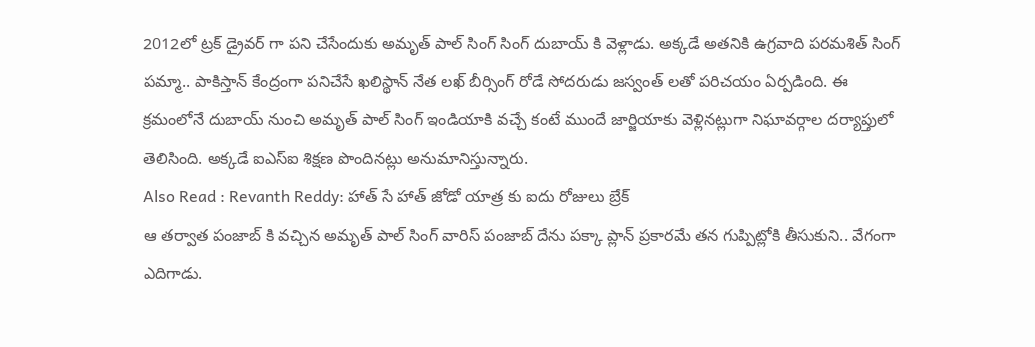2012లో ట్రక్ డ్రైవర్ గా పని చేసేందుకు అమృత్ పాల్ సింగ్ సింగ్ దుబాయ్ కి వెళ్లాడు. అక్కడే అతనికి ఉగ్రవాది పరమశిత్ సింగ్ పమ్మా.. పాకిస్తాన్ కేంద్రంగా పనిచేసే ఖలిస్థాన్ నేత లఖ్ బీర్సింగ్ రోడే సోదరుడు జస్వంత్ లతో పరిచయం ఏర్పడింది. ఈ క్రమంలోనే దుబాయ్ నుంచి అమృత్ పాల్ సింగ్ ఇండియాకి వచ్చే కంటే ముందే జార్జియాకు వెళ్లినట్లుగా నిఘావర్గాల దర్యాప్తులో తెలిసింది. అక్కడే ఐఎస్ఐ శిక్షణ పొందినట్లు అనుమానిస్తున్నారు.
Also Read : Revanth Reddy: హాత్ సే హాత్ జోడో యాత్ర కు ఐదు రోజులు బ్రేక్
ఆ తర్వాత పంజాబ్ కి వచ్చిన అమృత్ పాల్ సింగ్ వారిస్ పంజాబ్ దేను పక్కా ప్లాన్ ప్రకారమే తన గుప్పిట్లోకి తీసుకుని.. వేగంగా ఎదిగాడు.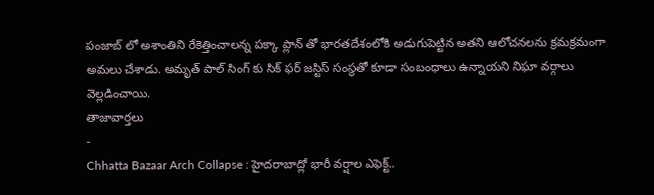పంజాబ్ లో అశాంతిని రేకెత్తించాలన్న పక్కా ప్లాన్ తో భారతదేశంలోకి అడుగుపెట్టిన అతని ఆలోచనలను క్రమక్రమంగా అమలు చేశాడు. అమృత్ పాల్ సింగ్ కు సిక్ ఫర్ జస్టిస్ సంస్థతో కూడా సంబంధాలు ఉన్నాయని నిఘా వర్గాలు వెల్లడించాయి.
తాజావార్తలు
-
Chhatta Bazaar Arch Collapse : హైదరాబాద్లో భారీ వర్షాల ఎఫెక్ట్..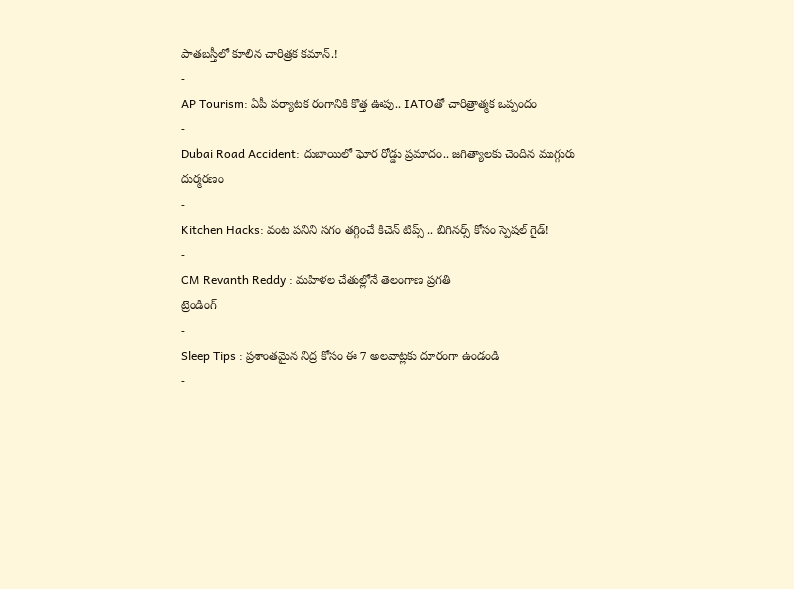పాతబస్తీలో కూలిన చారిత్రక కమాన్.!
-
AP Tourism: ఏపీ పర్యాటక రంగానికి కొత్త ఊపు.. IATOతో చారిత్రాత్మక ఒప్పందం
-
Dubai Road Accident: దుబాయిలో ఘోర రోడ్డు ప్రమాదం.. జగిత్యాలకు చెందిన ముగ్గురు దుర్మరణం
-
Kitchen Hacks: వంట పనిని సగం తగ్గించే కిచెన్ టిప్స్ .. బిగినర్స్ కోసం స్పెషల్ గైడ్!
-
CM Revanth Reddy : మహిళల చేతుల్లోనే తెలంగాణ ప్రగతి
ట్రెండింగ్
-
Sleep Tips : ప్రశాంతమైన నిద్ర కోసం ఈ 7 అలవాట్లకు దూరంగా ఉండండి
-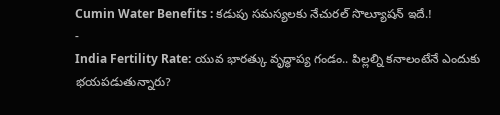Cumin Water Benefits : కడుపు సమస్యలకు నేచురల్ సొల్యూషన్ ఇదే.!
-
India Fertility Rate: యువ భారత్కు వృద్ధాప్య గండం.. పిల్లల్ని కనాలంటేనే ఎందుకు భయపడుతున్నారు?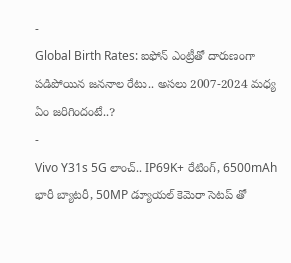-
Global Birth Rates: ఐఫోన్ ఎంట్రీతో దారుణంగా పడిపోయిన జననాల రేటు.. అసలు 2007-2024 మధ్య ఏం జరిగిందంటే..?
-
Vivo Y31s 5G లాంచ్.. IP69K+ రేటింగ్, 6500mAh భారీ బ్యాటరీ, 50MP డ్యూయల్ కెమెరా సెటప్ తో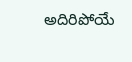అదిరిపోయే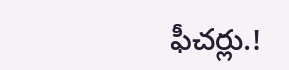ఫీచర్లు.!